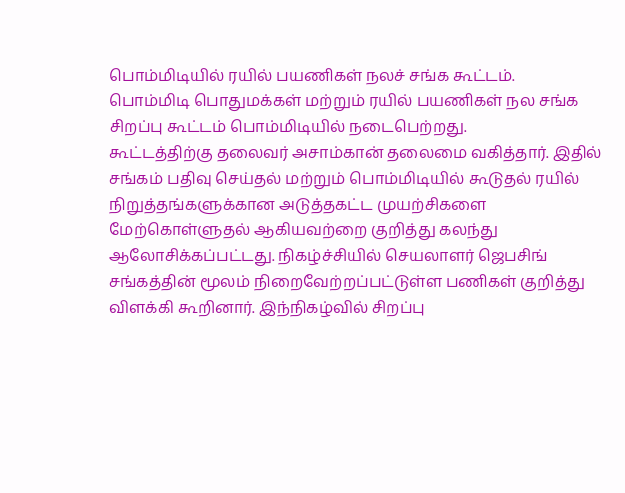பொம்மிடியில் ரயில் பயணிகள் நலச் சங்க கூட்டம்.
பொம்மிடி பொதுமக்கள் மற்றும் ரயில் பயணிகள் நல சங்க சிறப்பு கூட்டம் பொம்மிடியில் நடைபெற்றது.
கூட்டத்திற்கு தலைவர் அசாம்கான் தலைமை வகித்தார். இதில் சங்கம் பதிவு செய்தல் மற்றும் பொம்மிடியில் கூடுதல் ரயில் நிறுத்தங்களுக்கான அடுத்தகட்ட முயற்சிகளை மேற்கொள்ளுதல் ஆகியவற்றை குறித்து கலந்து ஆலோசிக்கப்பட்டது. நிகழ்ச்சியில் செயலாளர் ஜெபசிங் சங்கத்தின் மூலம் நிறைவேற்றப்பட்டுள்ள பணிகள் குறித்து விளக்கி கூறினார். இந்நிகழ்வில் சிறப்பு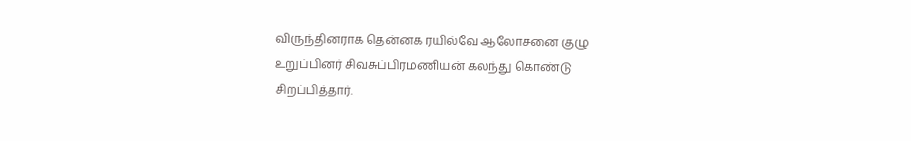விருந்தினராக தென்னக ரயில்வே ஆலோசனை குழு உறுப்பினர் சிவசுப்பிரமணியன் கலந்து கொண்டு சிறப்பித்தார்.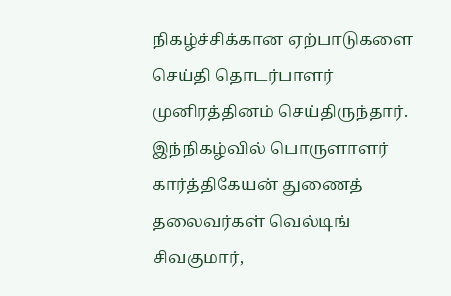நிகழ்ச்சிக்கான ஏற்பாடுகளை செய்தி தொடர்பாளர் முனிரத்தினம் செய்திருந்தார். இந்நிகழ்வில் பொருளாளர் கார்த்திகேயன் துணைத் தலைவர்கள் வெல்டிங் சிவகுமார்,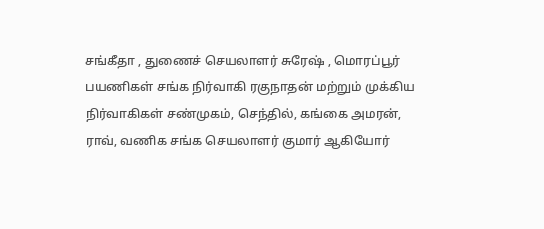சங்கீதா , துணைச் செயலாளர் சுரேஷ் , மொரப்பூர் பயணிகள் சங்க நிர்வாகி ரகுநாதன் மற்றும் முக்கிய நிர்வாகிகள் சண்முகம், செந்தில், கங்கை அமரன், ராவ், வணிக சங்க செயலாளர் குமார் ஆகியோர்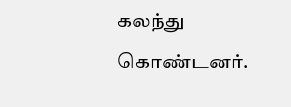கலந்து கொண்டனர்.